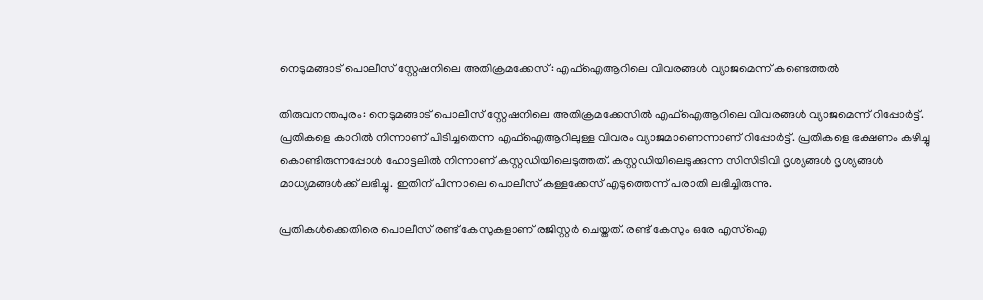നെടുമങ്ങാട് പൊലീസ് സ്റ്റേഷനിലെ അതിക്രമക്കേസ്: എഫ്‌ഐആറിലെ വിവരങ്ങള്‍ വ്യാജമെന്ന് കണ്ടെത്തൽ

തിരുവനന്തപുരം: നെടുമങ്ങാട് പൊലീസ് സ്റ്റേഷനിലെ അതിക്രമക്കേസില്‍ എഫ്‌ഐആറിലെ വിവരങ്ങള്‍ വ്യാജമെന്ന് റിപ്പോര്‍ട്ട്. പ്രതികളെ കാറില്‍ നിന്നാണ് പിടിച്ചതെന്ന എഫ്‌ഐആറിലുള്ള വിവരം വ്യാജമാണെന്നാണ് റിപ്പോര്‍ട്ട്. പ്രതികളെ ഭക്ഷണം കഴിച്ചു കൊണ്ടിരുന്നപ്പോള്‍ ഹോട്ടലില്‍ നിന്നാണ് കസ്റ്റഡിയിലെടുത്തത്. കസ്റ്റഡിയിലെടുക്കുന്ന സിസിടിവി ദൃശ്യങ്ങള്‍ ദൃശ്യങ്ങള്‍ മാധ്യമങ്ങൾക്ക് ലഭിച്ചു. ഇതിന് പിന്നാലെ പൊലീസ് കള്ളക്കേസ് എടുത്തെന്ന് പരാതി ലഭിച്ചിരുന്നു.

പ്രതികള്‍ക്കെതിരെ പൊലീസ് രണ്ട് കേസുകളാണ് രജിസ്റ്റര്‍ ചെയ്തത്. രണ്ട് കേസും ഒരേ എസ്‌ഐ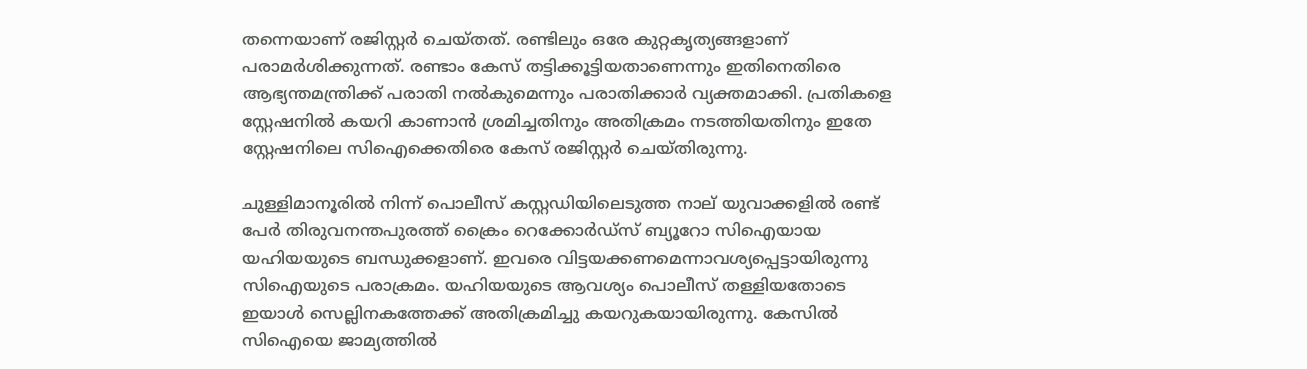തന്നെയാണ് രജിസ്റ്റര്‍ ചെയ്തത്. രണ്ടിലും ഒരേ കുറ്റകൃത്യങ്ങളാണ് പരാമര്‍ശിക്കുന്നത്. രണ്ടാം കേസ് തട്ടിക്കൂട്ടിയതാണെന്നും ഇതിനെതിരെ ആഭ്യന്തമന്ത്രിക്ക് പരാതി നല്‍കുമെന്നും പരാതിക്കാര്‍ വ്യക്തമാക്കി. പ്രതികളെ സ്റ്റേഷനില്‍ കയറി കാണാന്‍ ശ്രമിച്ചതിനും അതിക്രമം നടത്തിയതിനും ഇതേ സ്റ്റേഷനിലെ സിഐക്കെതിരെ കേസ് രജിസ്റ്റര്‍ ചെയ്തിരുന്നു.

ചുള്ളിമാനൂരില്‍ നിന്ന് പൊലീസ് കസ്റ്റഡിയിലെടുത്ത നാല് യുവാക്കളില്‍ രണ്ട് പേര്‍ തിരുവനന്തപുരത്ത് ക്രൈം റെക്കോര്‍ഡ്സ് ബ്യൂറോ സിഐയായ യഹിയയുടെ ബന്ധുക്കളാണ്. ഇവരെ വിട്ടയക്കണമെന്നാവശ്യപ്പെട്ടായിരുന്നു സിഐയുടെ പരാക്രമം. യഹിയയുടെ ആവശ്യം പൊലീസ് തള്ളിയതോടെ ഇയാള്‍ സെല്ലിനകത്തേക്ക് അതിക്രമിച്ചു കയറുകയായിരുന്നു. കേസിൽ സിഐയെ ജാമ്യത്തിൽ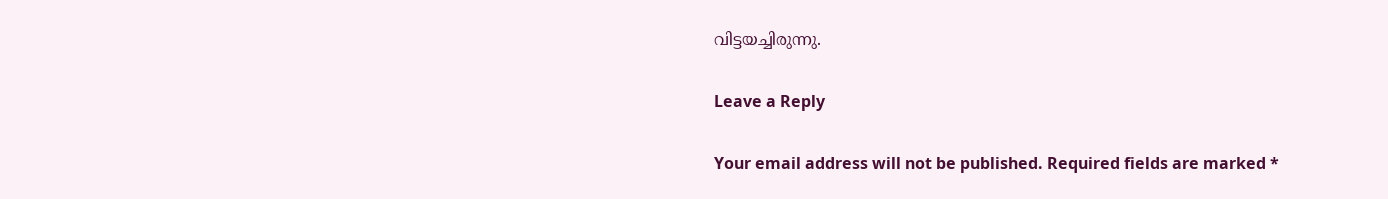വിട്ടയച്ചിരുന്നു.

Leave a Reply

Your email address will not be published. Required fields are marked *